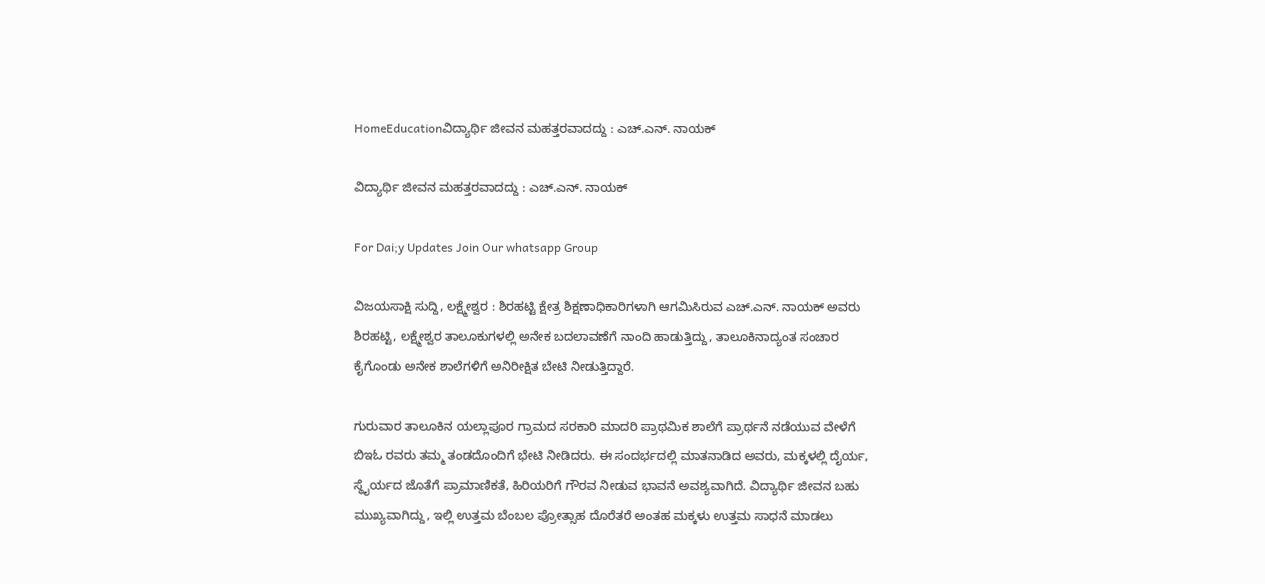HomeEducationವಿದ್ಯಾರ್ಥಿ ಜೀವನ ಮಹತ್ತರವಾದದ್ದು : ಎಚ್.ಎನ್. ನಾಯಕ್

ವಿದ್ಯಾರ್ಥಿ ಜೀವನ ಮಹತ್ತರವಾದದ್ದು : ಎಚ್.ಎನ್. ನಾಯಕ್

For Dai;y Updates Join Our whatsapp Group

ವಿಜಯಸಾಕ್ಷಿ ಸುದ್ದಿ, ಲಕ್ಷ್ಮೇಶ್ವರ : ಶಿರಹಟ್ಟಿ ಕ್ಷೇತ್ರ ಶಿಕ್ಷಣಾಧಿಕಾರಿಗಳಾಗಿ ಆಗಮಿಸಿರುವ ಎಚ್.ಎನ್. ನಾಯಕ್ ಅವರು ಶಿರಹಟ್ಟಿ, ಲಕ್ಷ್ಮೇಶ್ವರ ತಾಲೂಕುಗಳಲ್ಲಿ ಅನೇಕ ಬದಲಾವಣೆಗೆ ನಾಂದಿ ಹಾಡುತ್ತಿದ್ದು, ತಾಲೂಕಿನಾದ್ಯಂತ ಸಂಚಾರ ಕೈಗೊಂಡು ಅನೇಕ ಶಾಲೆಗಳಿಗೆ ಅನಿರೀಕ್ಷಿತ ಬೇಟಿ ನೀಡುತ್ತಿದ್ದಾರೆ.

ಗುರುವಾರ ತಾಲೂಕಿನ ಯಲ್ಲಾಪೂರ ಗ್ರಾಮದ ಸರಕಾರಿ ಮಾದರಿ ಪ್ರಾಥಮಿಕ ಶಾಲೆಗೆ ಪ್ರಾರ್ಥನೆ ನಡೆಯುವ ವೇಳೆಗೆ ಬಿಇಓ ರವರು ತಮ್ಮ ತಂಡದೊಂದಿಗೆ ಭೇಟಿ ನೀಡಿದರು. ಈ ಸಂದರ್ಭದಲ್ಲಿ ಮಾತನಾಡಿದ ಅವರು, ಮಕ್ಕಳಲ್ಲಿ ದೈರ್ಯ, ಸ್ಥೈರ್ಯದ ಜೊತೆಗೆ ಪ್ರಾಮಾಣಿಕತೆ, ಹಿರಿಯರಿಗೆ ಗೌರವ ನೀಡುವ ಭಾವನೆ ಅವಶ್ಯವಾಗಿದೆ. ವಿದ್ಯಾರ್ಥಿ ಜೀವನ ಬಹು ಮುಖ್ಯವಾಗಿದ್ದು, ಇಲ್ಲಿ ಉತ್ತಮ ಬೆಂಬಲ ಪ್ರೋತ್ಸಾಹ ದೊರೆತರೆ ಅಂತಹ ಮಕ್ಕಳು ಉತ್ತಮ ಸಾಧನೆ ಮಾಡಲು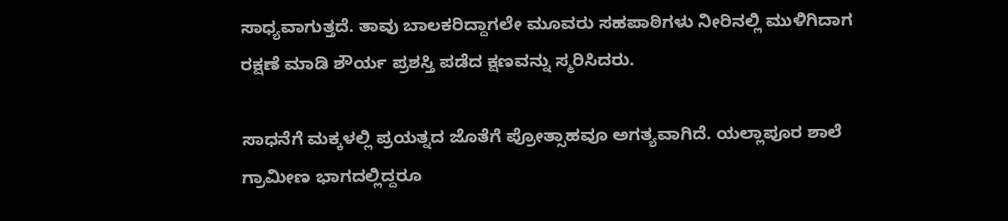ಸಾಧ್ಯವಾಗುತ್ತದೆ. ತಾವು ಬಾಲಕರಿದ್ದಾಗಲೇ ಮೂವರು ಸಹಪಾಠಿಗಳು ನೀರಿನಲ್ಲಿ ಮುಳಿಗಿದಾಗ ರಕ್ಷಣೆ ಮಾಡಿ ಶೌರ್ಯ ಪ್ರಶಸ್ತಿ ಪಡೆದ ಕ್ಷಣವನ್ನು ಸ್ಮರಿಸಿದರು.

ಸಾಧನೆಗೆ ಮಕ್ಕಳಲ್ಲಿ ಪ್ರಯತ್ನದ ಜೊತೆಗೆ ಪ್ರೋತ್ಸಾಹವೂ ಅಗತ್ಯವಾಗಿದೆ. ಯಲ್ಲಾಪೂರ ಶಾಲೆ ಗ್ರಾಮೀಣ ಭಾಗದಲ್ಲಿದ್ದರೂ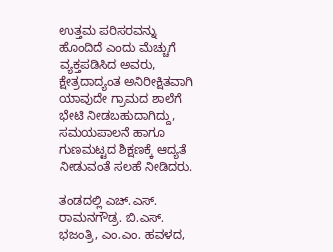ಉತ್ತಮ ಪರಿಸರವನ್ನು ಹೊಂದಿದೆ ಎಂದು ಮೆಚ್ಚುಗೆ ವ್ಯಕ್ತಪಡಿಸಿದ ಅವರು, ಕ್ಷೇತ್ರದಾದ್ಯಂತ ಅನಿರೀಕ್ಷಿತವಾಗಿ ಯಾವುದೇ ಗ್ರಾಮದ ಶಾಲೆಗೆ ಭೇಟಿ ನೀಡಬಹುದಾಗಿದ್ದು, ಸಮಯಪಾಲನೆ ಹಾಗೂ ಗುಣಮಟ್ಟದ ಶಿಕ್ಷಣಕ್ಕೆ ಆದ್ಯತೆ ನೀಡುವಂತೆ ಸಲಹೆ ನೀಡಿದರು.

ತಂಡದಲ್ಲಿ ಎಚ್.ಎಸ್. ರಾಮನಗೌಡ್ರ. ಬಿ.ಎಸ್. ಭಜಂತ್ರಿ, ಎಂ.ಎಂ. ಹವಳದ,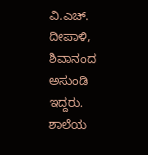ವಿ.ಎಚ್. ದೀಪಾಳಿ, ಶಿವಾನಂದ ಅಸುಂಡಿ ಇದ್ದರು. ಶಾಲೆಯ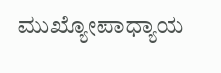ಮುಖ್ಯೋಪಾಧ್ಯಾಯ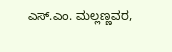ಎಸ್.ಎಂ. ಮಲ್ಲಣ್ಣವರ,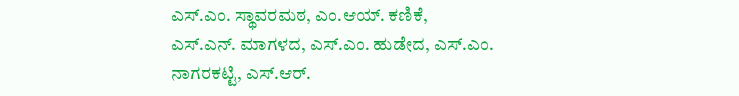ಎಸ್.ಎಂ. ಸ್ಥಾವರಮಠ, ಎಂ.ಆಯ್. ಕಣಿಕೆ, ಎಸ್.ಎನ್. ಮಾಗಳದ, ಎಸ್.ಎಂ. ಹುಡೇದ, ಎಸ್.ಎಂ. ನಾಗರಕಟ್ಟಿ, ಎಸ್.ಆರ್.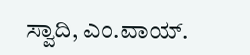ಸ್ವಾದಿ, ಎಂ.ವಾಯ್.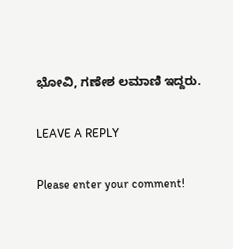ಭೋವಿ, ಗಣೇಶ ಲಮಾಣಿ ಇದ್ದರು.

LEAVE A REPLY

Please enter your comment!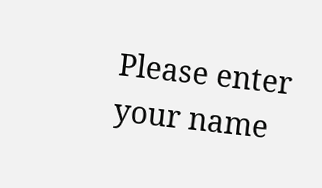Please enter your name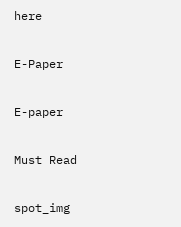here

E-Paper

E-paper

Must Read

spot_img